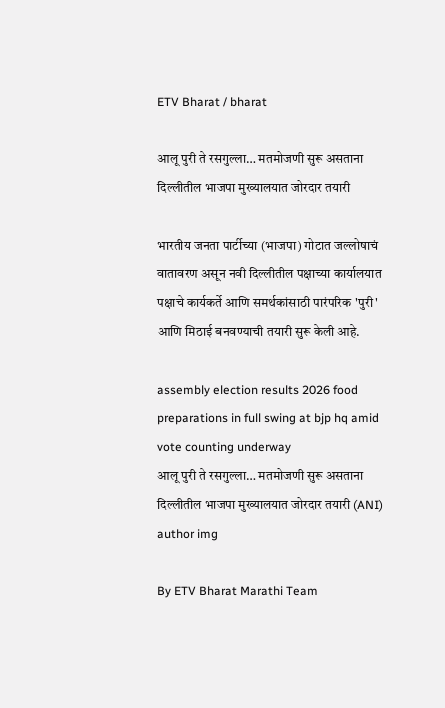ETV Bharat / bharat

आलू पुरी ते रसगुल्ला… मतमोजणी सुरू असताना दिल्लीतील भाजपा मुख्यालयात जोरदार तयारी

भारतीय जनता पार्टीच्या (भाजपा) गोटात जल्लोषाचं वातावरण असून नवी दिल्लीतील पक्षाच्या कार्यालयात पक्षाचे कार्यकर्ते आणि समर्थकांसाठी पारंपरिक 'पुरी' आणि मिठाई बनवण्याची तयारी सुरू केली आहे.

assembly election results 2026 food preparations in full swing at bjp hq amid vote counting underway
आलू पुरी ते रसगुल्ला… मतमोजणी सुरू असताना दिल्लीतील भाजपा मुख्यालयात जोरदार तयारी (ANI)
author img

By ETV Bharat Marathi Team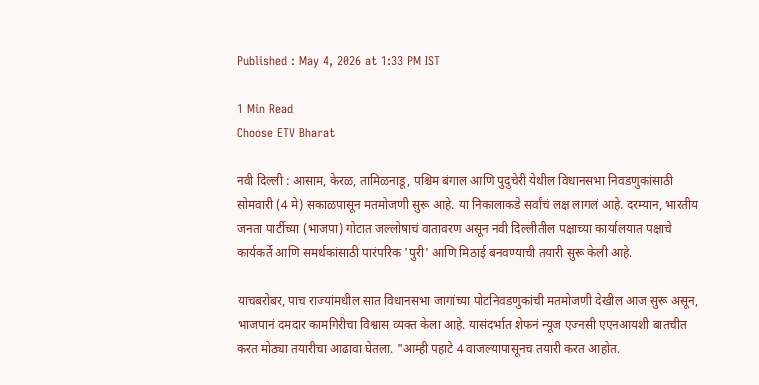Published : May 4, 2026 at 1:33 PM IST

1 Min Read
Choose ETV Bharat

नवी दिल्ली : आसाम, केरळ, तामिळनाडू, पश्चिम बंगाल आणि पुदुचेरी येथील विधानसभा निवडणुकांसाठी सोमवारी (4 मे) सकाळपासून मतमोजणी सुरू आहे. या निकालाकडे सर्वांचं लक्ष लागलं आहे. दरम्यान, भारतीय जनता पार्टीच्या (भाजपा) गोटात जल्लोषाचं वातावरण असून नवी दिल्लीतील पक्षाच्या कार्यालयात पक्षाचे कार्यकर्ते आणि समर्थकांसाठी पारंपरिक 'पुरी' आणि मिठाई बनवण्याची तयारी सुरू केली आहे.

याचबरोबर, पाच राज्यांमधील सात विधानसभा जागांच्या पोटनिवडणुकांची मतमोजणी देखील आज सुरू असून, भाजपानं दमदार कामगिरीचा विश्वास व्यक्त केला आहे. यासंदर्भात शेफनं न्यूज एज्नसी एएनआयशी बातचीत करत मोठ्या तयारीचा आढावा घेतला. "आम्ही पहाटे 4 वाजल्यापासूनच तयारी करत आहोत.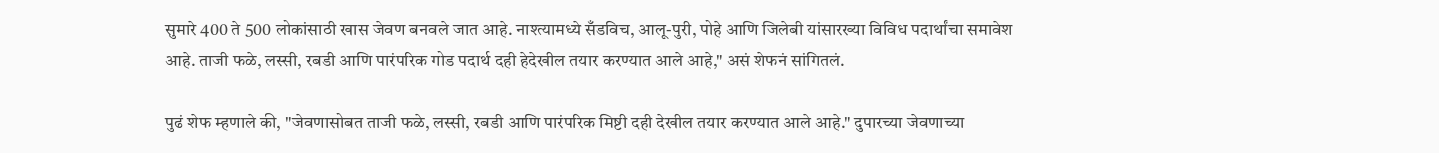सुमारे 400 ते 500 लोकांसाठी खास जेवण बनवले जात आहे. नाश्त्यामध्ये सँडविच, आलू-पुरी, पोहे आणि जिलेबी यांसारख्या विविध पदार्थांचा समावेश आहे. ताजी फळे, लस्सी, रबडी आणि पारंपरिक गोड पदार्थ दही हेदेखील तयार करण्यात आले आहे," असं शेफनं सांगितलं.

पुढं शेफ म्हणाले की, "जेवणासोबत ताजी फळे, लस्सी, रबडी आणि पारंपरिक मिष्टी दही देखील तयार करण्यात आले आहे." दुपारच्या जेवणाच्या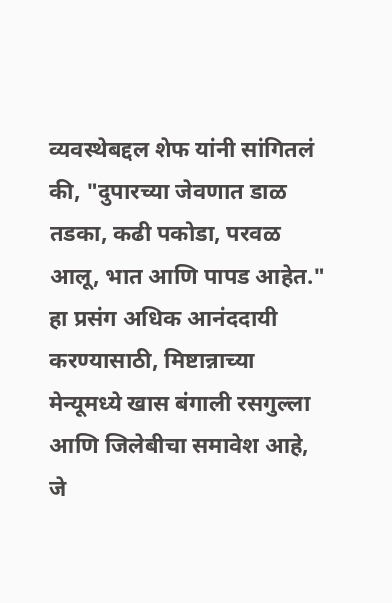व्यवस्थेबद्दल शेफ यांनी सांगितलं की, "दुपारच्या जेवणात डाळ तडका, कढी पकोडा, परवळ आलू, भात आणि पापड आहेत." हा प्रसंग अधिक आनंददायी करण्यासाठी, मिष्टान्नाच्या मेन्यूमध्ये खास बंगाली रसगुल्ला आणि जिलेबीचा समावेश आहे, जे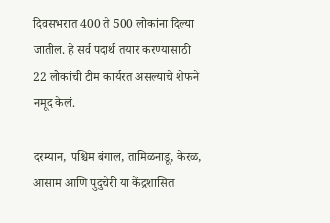दिवसभरात 400 ते 500 लोकांना दिल्या जातील. हे सर्व पदार्थ तयार करण्यासाठी 22 लोकांची टीम कार्यरत असल्याचे शेफने नमूद केलं.

दरम्यान, पश्चिम बंगाल, तामिळनाडू, केरळ, आसाम आणि पुदुचेरी या केंद्रशासित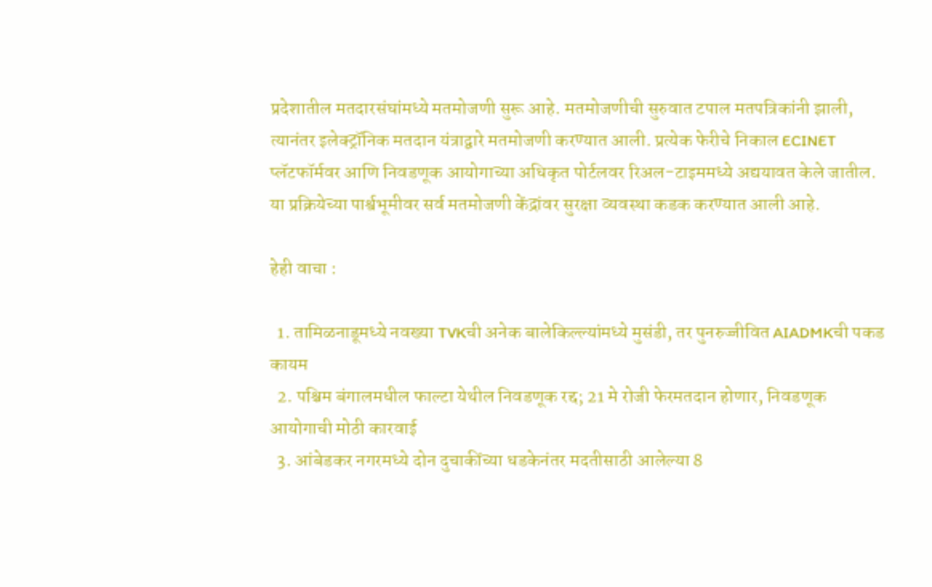प्रदेशातील मतदारसंघांमध्ये मतमोजणी सुरू आहे. मतमोजणीची सुरुवात टपाल मतपत्रिकांनी झाली, त्यानंतर इलेक्ट्रॉनिक मतदान यंत्राद्वारे मतमोजणी करण्यात आली. प्रत्येक फेरीचे निकाल ECINET प्लॅटफॉर्मवर आणि निवडणूक आयोगाच्या अधिकृत पोर्टलवर रिअल-टाइममध्ये अद्ययावत केले जातील. या प्रक्रियेच्या पार्श्वभूमीवर सर्व मतमोजणी केंद्रांवर सुरक्षा व्यवस्था कडक करण्यात आली आहे.

हेही वाचा :

  1. तामिळनाडूमध्ये नवख्या TVKची अनेक बालेकिल्ल्यांमध्ये मुसंडी, तर पुनरुज्जीवित AIADMKची पकड कायम
  2. पश्चिम बंगालमधील फाल्टा येथील निवडणूक रद्द; 21 मे रोजी फेरमतदान होणार, निवडणूक आयोगाची मोठी कारवाई
  3. आंबेडकर नगरमध्ये दोन दुचाकींच्या धडकेनंतर मदतीसाठी आलेल्या 8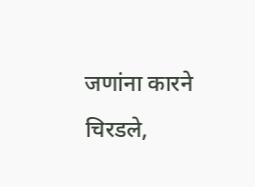जणांना कारने चिरडले,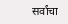सर्वांचा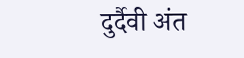दुर्दैवी अंत